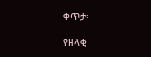ቀጥታ፡

የዘላቂ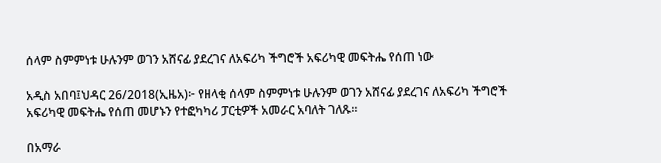ሰላም ስምምነቱ ሁሉንም ወገን አሸናፊ ያደረገና ለአፍሪካ ችግሮች አፍሪካዊ መፍትሔ የሰጠ ነው

አዲስ አበባ፤ህዳር 26/2018(ኢዜአ)፦ የዘላቂ ሰላም ስምምነቱ ሁሉንም ወገን አሸናፊ ያደረገና ለአፍሪካ ችግሮች አፍሪካዊ መፍትሔ የሰጠ መሆኑን የተፎካካሪ ፓርቲዎች አመራር አባለት ገለጹ።

በአማራ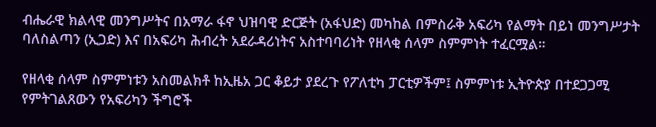ብሔራዊ ክልላዊ መንግሥትና በአማራ ፋኖ ህዝባዊ ድርጅት (አፋህድ) መካከል በምስራቅ አፍሪካ የልማት በይነ መንግሥታት ባለስልጣን (ኢጋድ) እና በአፍሪካ ሕብረት አደራዳሪነትና አስተባባሪነት የዘላቂ ሰላም ስምምነት ተፈርሟል።

የዘላቂ ሰላም ስምምነቱን አስመልክቶ ከኢዜአ ጋር ቆይታ ያደረጉ የፖለቲካ ፓርቲዎችም፤ ስምምነቱ ኢትዮጵያ በተደጋጋሚ የምትገልጸውን የአፍሪካን ችግሮች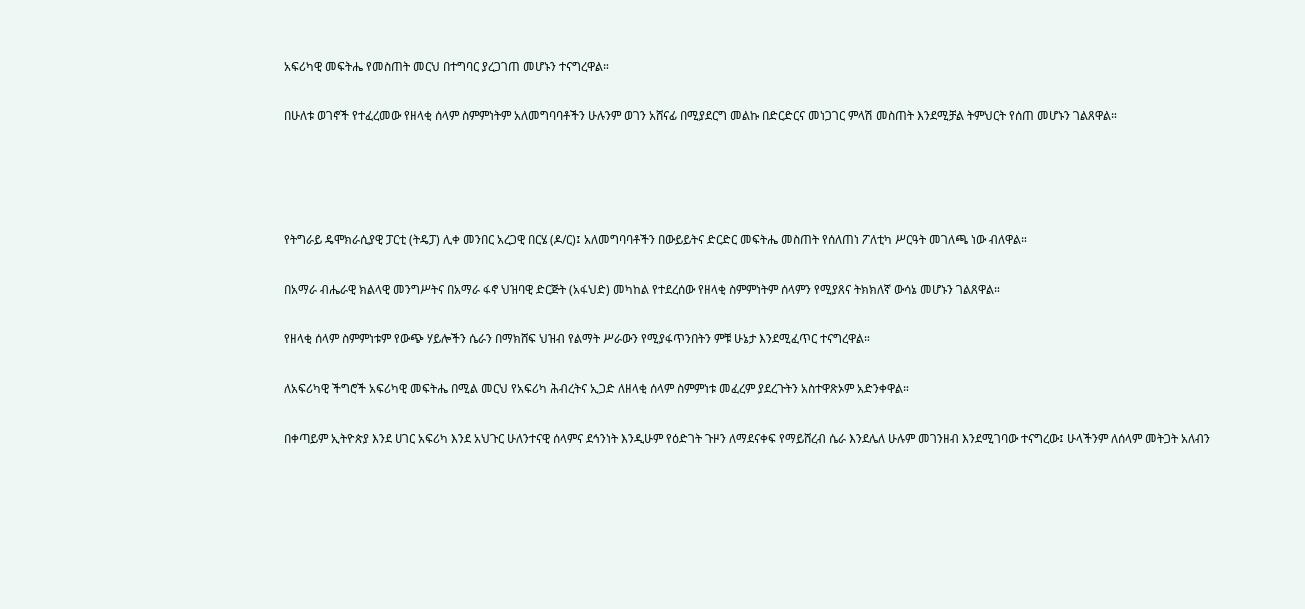አፍሪካዊ መፍትሔ የመስጠት መርህ በተግባር ያረጋገጠ መሆኑን ተናግረዋል።

በሁለቱ ወገኖች የተፈረመው የዘላቂ ሰላም ስምምነትም አለመግባባቶችን ሁሉንም ወገን አሸናፊ በሚያደርግ መልኩ በድርድርና መነጋገር ምላሽ መስጠት እንደሚቻል ትምህርት የሰጠ መሆኑን ገልጸዋል።




የትግራይ ዴሞክራሲያዊ ፓርቲ (ትዴፓ) ሊቀ መንበር አረጋዊ በርሄ (ዶ/ር)፤ አለመግባባቶችን በውይይትና ድርድር መፍትሔ መስጠት የሰለጠነ ፖለቲካ ሥርዓት መገለጫ ነው ብለዋል።

በአማራ ብሔራዊ ክልላዊ መንግሥትና በአማራ ፋኖ ህዝባዊ ድርጅት (አፋህድ) መካከል የተደረሰው የዘላቂ ስምምነትም ሰላምን የሚያጸና ትክክለኛ ውሳኔ መሆኑን ገልጸዋል።

የዘላቂ ሰላም ስምምነቱም የውጭ ሃይሎችን ሴራን በማክሸፍ ህዝብ የልማት ሥራውን የሚያፋጥንበትን ምቹ ሁኔታ እንደሚፈጥር ተናግረዋል።

ለአፍሪካዊ ችግሮች አፍሪካዊ መፍትሔ በሚል መርህ የአፍሪካ ሕብረትና ኢጋድ ለዘላቂ ሰላም ስምምነቱ መፈረም ያደረጉትን አስተዋጽኦም አድንቀዋል።

በቀጣይም ኢትዮጵያ እንደ ሀገር አፍሪካ እንደ አህጉር ሁለንተናዊ ሰላምና ደኅንነት እንዲሁም የዕድገት ጉዞን ለማደናቀፍ የማይሸረብ ሴራ እንደሌለ ሁሉም መገንዘብ እንደሚገባው ተናግረው፤ ሁላችንም ለሰላም መትጋት አለብን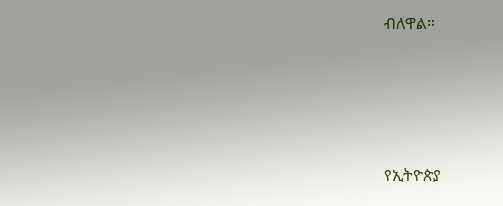ብለዋል።




የኢትዮጵያ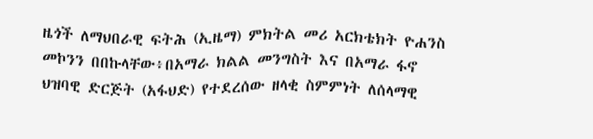ዜጎች ለማህበራዊ ፍትሕ (ኢዜማ) ምክትል መሪ አርክቴክት ዮሐንስ መኮንን በበኩላቸው፥በአማራ ክልል መንግስት እና በአማራ ፋኖ ህዝባዊ ድርጅት (አፋህድ) የተደረሰው ዘላቂ ስምምነት ለሰላማዊ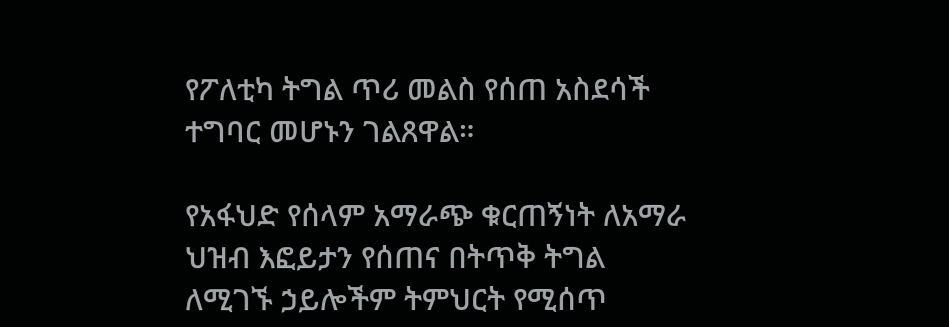የፖለቲካ ትግል ጥሪ መልስ የሰጠ አስደሳች ተግባር መሆኑን ገልጸዋል።

የአፋህድ የሰላም አማራጭ ቁርጠኝነት ለአማራ ህዝብ እፎይታን የሰጠና በትጥቅ ትግል ለሚገኙ ኃይሎችም ትምህርት የሚሰጥ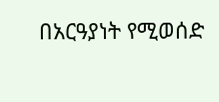በአርዓያነት የሚወሰድ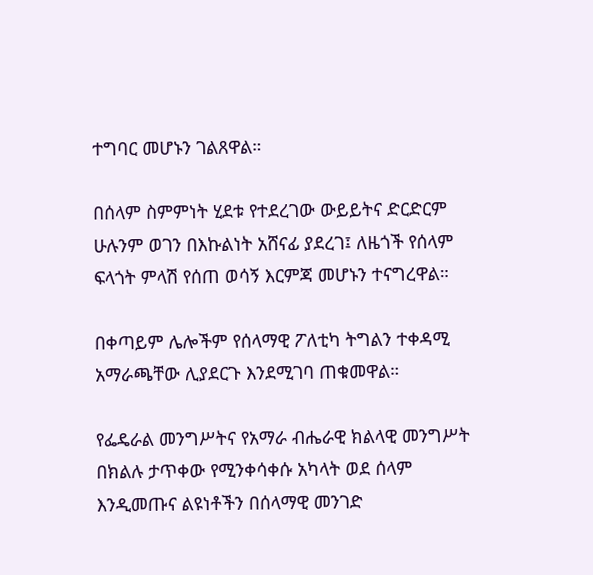ተግባር መሆኑን ገልጸዋል።

በሰላም ስምምነት ሂደቱ የተደረገው ውይይትና ድርድርም ሁሉንም ወገን በእኩልነት አሸናፊ ያደረገ፤ ለዜጎች የሰላም ፍላጎት ምላሽ የሰጠ ወሳኝ እርምጃ መሆኑን ተናግረዋል።

በቀጣይም ሌሎችም የሰላማዊ ፖለቲካ ትግልን ተቀዳሚ አማራጫቸው ሊያደርጉ እንደሚገባ ጠቁመዋል።

የፌዴራል መንግሥትና የአማራ ብሔራዊ ክልላዊ መንግሥት በክልሉ ታጥቀው የሚንቀሳቀሱ አካላት ወደ ሰላም እንዲመጡና ልዩነቶችን በሰላማዊ መንገድ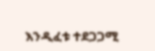እንዲፈቱ ተደጋጋሚ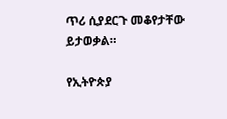ጥሪ ሲያደርጉ መቆየታቸው ይታወቃል።

የኢትዮጵያ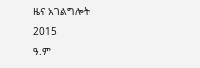ዜና አገልግሎት
2015
ዓ.ም